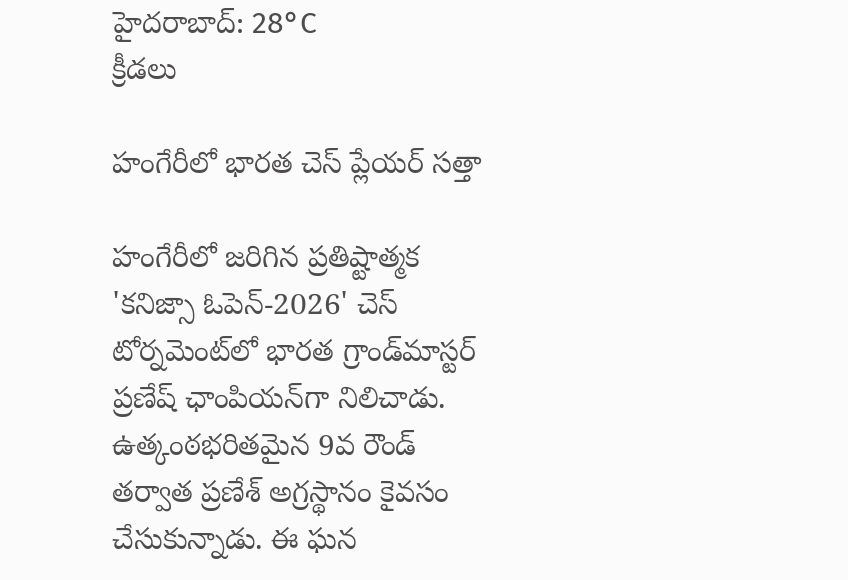హైదరాబాద్: 28°C
క్రీడలు

హంగేరీలో భారత చెస్ ప్లేయర్ సత్తా

హంగేరీలో జరిగిన ప్రతిష్టాత్మక 'కనిజ్సా ఓపెన్-2026' చెస్ టోర్నమెంట్‌లో భారత గ్రాండ్‌మాస్టర్ ప్రణేష్ ఛాంపియన్‌గా నిలిచాడు. ఉత్కంఠభరితమైన 9వ రౌండ్ తర్వాత ప్రణేశ్ అగ్రస్థానం కైవసం చేసుకున్నాడు. ఈ ఘన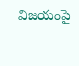విజయంపై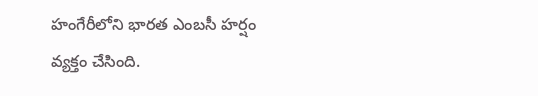హంగేరీలోని భారత ఎంబసీ హర్షం వ్యక్తం చేసింది.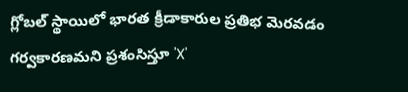గ్లోబల్ స్థాయిలో భారత క్రీడాకారుల ప్రతిభ మెరవడం గర్వకారణమని ప్రశంసిస్తూ 'X'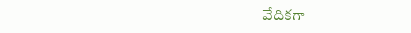వేదికగా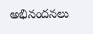అభినందనలు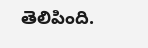తెలిపింది.